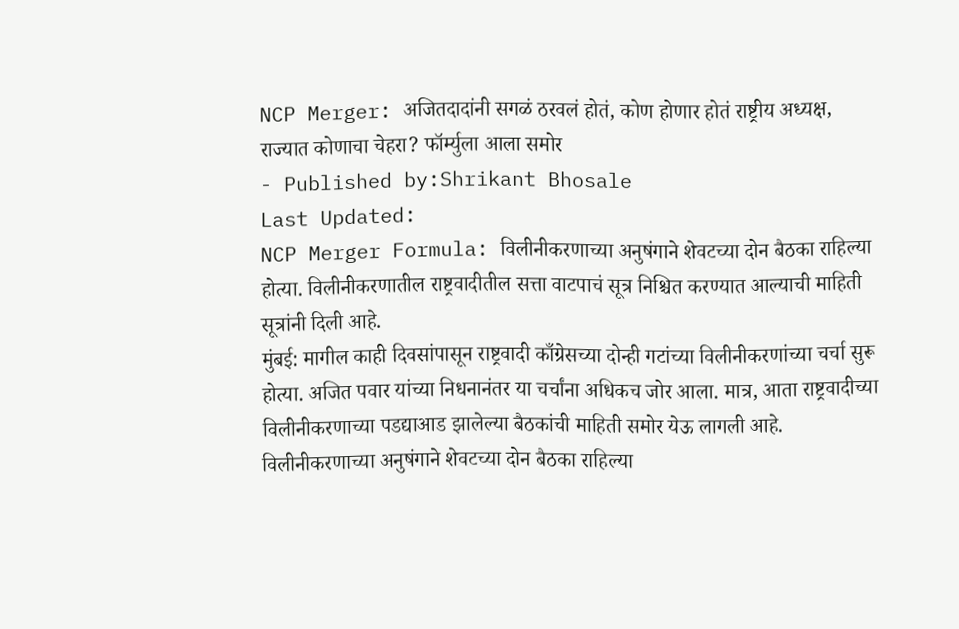NCP Merger: अजितदादांनी सगळं ठरवलं होतं, कोण होणार होतं राष्ट्रीय अध्यक्ष, राज्यात कोणाचा चेहरा? फॉर्म्युला आला समोर
- Published by:Shrikant Bhosale
Last Updated:
NCP Merger Formula: विलीनीकरणाच्या अनुषंगाने शेवटच्या दोन बैठका राहिल्या होत्या. विलीनीकरणातील राष्ट्रवादीतील सत्ता वाटपाचं सूत्र निश्चित करण्यात आल्याची माहिती सूत्रांनी दिली आहे.
मुंबई: मागील काही दिवसांपासून राष्ट्रवादी काँग्रेसच्या दोन्ही गटांच्या विलीनीकरणांच्या चर्चा सुरू होत्या. अजित पवार यांच्या निधनानंतर या चर्चांना अधिकच जोर आला. मात्र, आता राष्ट्रवादीच्या विलीनीकरणाच्या पडद्याआड झालेल्या बैठकांची माहिती समोर येऊ लागली आहे. विलीनीकरणाच्या अनुषंगाने शेवटच्या दोन बैठका राहिल्या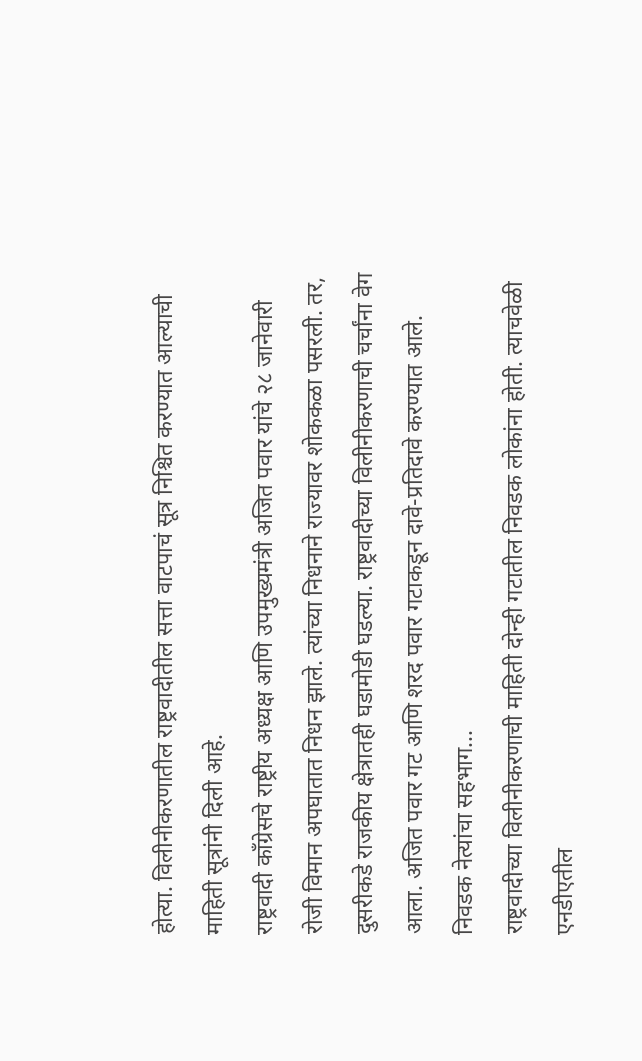होत्या. विलीनीकरणातील राष्ट्रवादीतील सत्ता वाटपाचं सूत्र निश्चित करण्यात आल्याची माहिती सूत्रांनी दिली आहे.
राष्ट्रवादी काँग्रेसचे राष्ट्रीय अध्यक्ष आणि उपमुख्यमंत्री अजित पवार यांचे २८ जानेवारी रोजी विमान अपघातात निधन झाले. त्यांच्या निधनाने राज्यावर शोककळा पसरली. तर, दुसरीकडे राजकीय क्षेत्रातही घडामोडी घडल्या. राष्ट्रवादीच्या विलीनीकरणाची चर्चांना वेग आला. अजित पवार गट आणि शरद पवार गटाकडून दावे-प्रतिदावे करण्यात आले.
निवडक नेत्यांचा सहभाग...
राष्ट्रवादीच्या विलीनीकरणाची माहिती दोन्ही गटातील निवडक लोकांना होती. त्याचवेळी एनडीएतील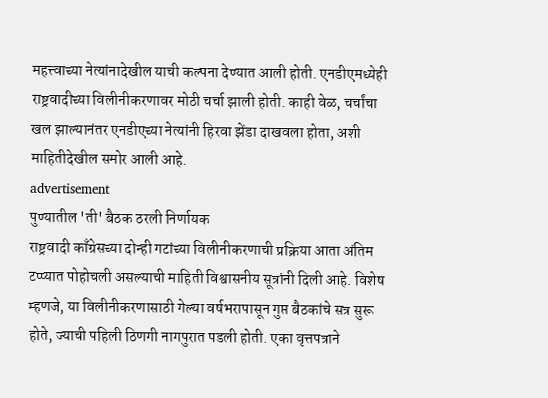महत्त्वाच्या नेत्यांनादेखील याची कल्पना देण्यात आली होती. एनडीएमध्येही राष्ट्रवादीच्या विलीनीकरणावर मोठी चर्चा झाली होती. काही वेळ, चर्चांचा खल झाल्यानंतर एनडीएच्या नेत्यांनी हिरवा झेंडा दाखवला होता, अशी माहितीदेखील समोर आली आहे.
advertisement
पुण्यातील 'ती' बैठक ठरली निर्णायक
राष्ट्रवादी काँग्रेसच्या दोन्ही गटांच्या विलीनीकरणाची प्रक्रिया आता अंतिम टप्प्यात पोहोचली असल्याची माहिती विश्वासनीय सूत्रांनी दिली आहे. विशेष म्हणजे, या विलीनीकरणासाठी गेल्या वर्षभरापासून गुप्त बैठकांचे सत्र सुरू होते, ज्याची पहिली ठिणगी नागपुरात पडली होती. एका वृत्तपत्राने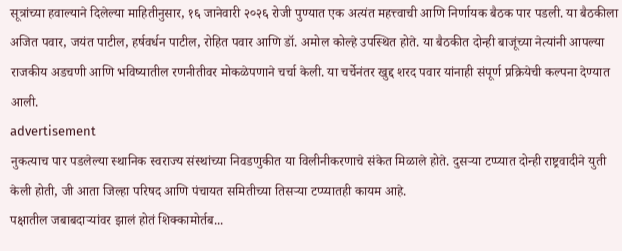सूत्रांच्या हवाल्याने दिलेल्या माहितीनुसार, १६ जानेवारी २०२६ रोजी पुण्यात एक अत्यंत महत्त्वाची आणि निर्णायक बैठक पार पडली. या बैठकीला अजित पवार, जयंत पाटील, हर्षवर्धन पाटील, रोहित पवार आणि डॉ. अमोल कोल्हे उपस्थित होते. या बैठकीत दोन्ही बाजूंच्या नेत्यांनी आपल्या राजकीय अडचणी आणि भविष्यातील रणनीतीवर मोकळेपणाने चर्चा केली. या चर्चेनंतर खुद्द शरद पवार यांनाही संपूर्ण प्रक्रियेची कल्पना देण्यात आली.
advertisement
नुकत्याच पार पडलेल्या स्थानिक स्वराज्य संस्थांच्या निवडणुकीत या विलीनीकरणाचे संकेत मिळाले होते. दुसऱ्या टप्प्यात दोन्ही राष्ट्रवादीने युती केली होती, जी आता जिल्हा परिषद आणि पंचायत समितीच्या तिसऱ्या टप्प्यातही कायम आहे.
पक्षातील जबाबदाऱ्यांवर झालं होतं शिक्कामोर्तब...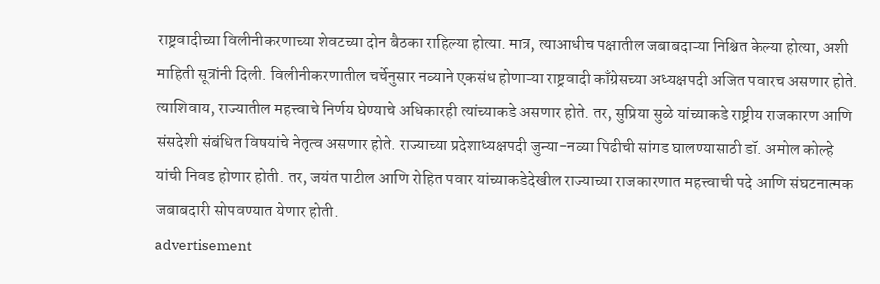राष्ट्रवादीच्या विलीनीकरणाच्या शेवटच्या दोन बैठका राहिल्या होत्या. मात्र, त्याआधीच पक्षातील जबाबदाऱ्या निश्चित केल्या होत्या, अशी माहिती सूत्रांनी दिली. विलीनीकरणातील चर्चेनुसार नव्याने एकसंध होणाऱ्या राष्ट्रवादी काँग्रेसच्या अध्यक्षपदी अजित पवारच असणार होते. त्याशिवाय, राज्यातील महत्त्वाचे निर्णय घेण्याचे अधिकारही त्यांच्याकडे असणार होते. तर, सुप्रिया सुळे यांच्याकडे राष्ट्रीय राजकारण आणि संसदेशी संबंधित विषयांचे नेतृत्व असणार होते. राज्याच्या प्रदेशाध्यक्षपदी जुन्या-नव्या पिढीची सांगड घालण्यासाठी डॉ. अमोल कोल्हे यांची निवड होणार होती. तर, जयंत पाटील आणि रोहित पवार यांच्याकडेदेखील राज्याच्या राजकारणात महत्त्वाची पदे आणि संघटनात्मक जबाबदारी सोपवण्यात येणार होती.
advertisement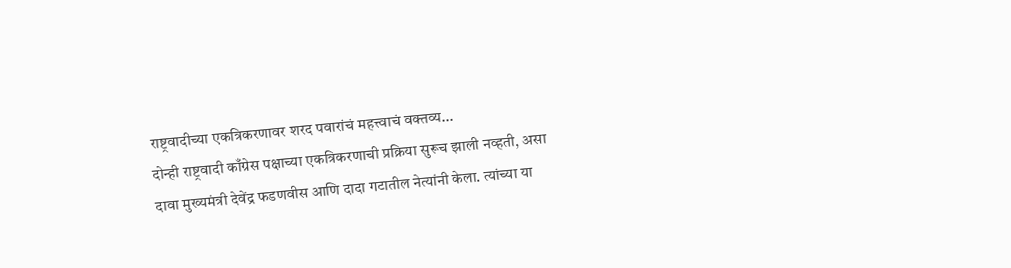राष्ट्रवादीच्या एकत्रिकरणावर शरद पवारांचं महत्त्वाचं वक्तव्य...
दोन्ही राष्ट्रवादी काँग्रेस पक्षाच्या एकत्रिकरणाची प्रक्रिया सुरूच झाली नव्हती, असा दावा मुख्यमंत्री देवेंद्र फडणवीस आणि दादा गटातील नेत्यांनी केला. त्यांच्या या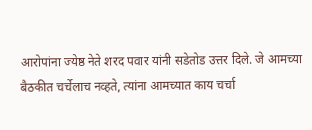आरोपांना ज्येष्ठ नेते शरद पवार यांनी सडेतोड उत्तर दिले. जे आमच्या बैठकीत चर्चेलाच नव्हते, त्यांना आमच्यात काय चर्चा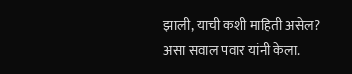झाली, याची कशी माहिती असेल? असा सवाल पवार यांनी केला.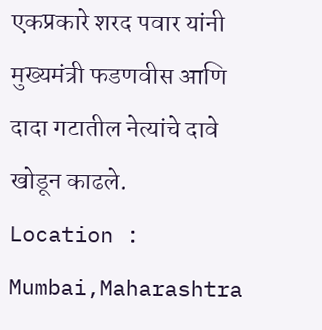एकप्रकारे शरद पवार यांनी मुख्यमंत्री फडणवीस आणि दादा गटातील नेत्यांचे दावे खोडून काढले.
Location :
Mumbai,Maharashtra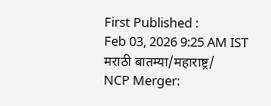First Published :
Feb 03, 2026 9:25 AM IST
मराठी बातम्या/महाराष्ट्र/
NCP Merger: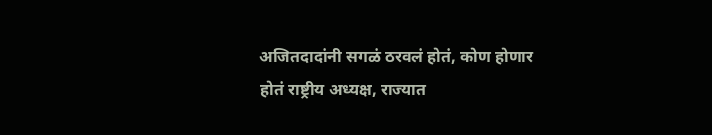अजितदादांनी सगळं ठरवलं होतं, कोण होणार होतं राष्ट्रीय अध्यक्ष, राज्यात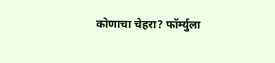कोणाचा चेहरा? फॉर्म्युला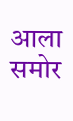आला समोर